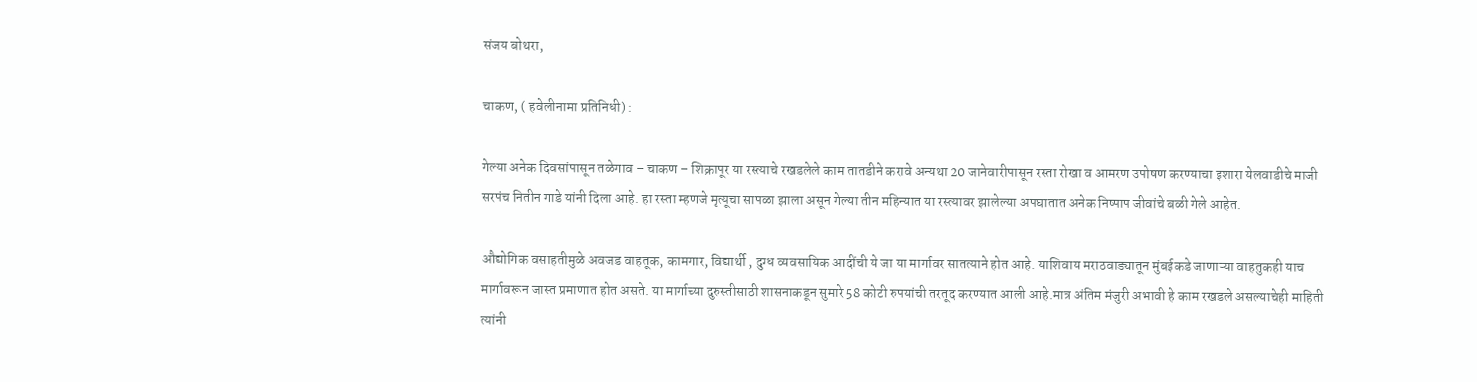संजय बोथरा,

चाकण, ( हवेलीनामा प्रतिनिधी) :

गेल्या अनेक दिवसांपासून तळेगाव – चाकण – शिक्रापूर या रस्त्याचे रखडलेले काम तातडीने करावे अन्यथा 20 जानेवारीपासून रस्ता रोखा व आमरण उपोषण करण्याचा इशारा येलवाडीचे माजी सरपंच नितीन गाडे यांनी दिला आहे. हा रस्ता म्हणजे मृत्यूचा सापळा झाला असून गेल्या तीन महिन्यात या रस्त्यावर झालेल्या अपघातात अनेक निष्पाप जीवांचे बळी गेले आहेत.

औद्योगिक वसाहतीमुळे अवजड वाहतूक, कामगार, विद्यार्थी , दुग्ध व्यवसायिक आदींची ये जा या मार्गावर सातत्याने होत आहे. याशिवाय मराठवाड्यातून मुंबईकडे जाणाऱ्या वाहतुकही याच मार्गावरून जास्त प्रमाणात होत असते. या मार्गाच्या दुरुस्तीसाठी शासनाकडून सुमारे 58 कोटी रुपयांची तरतूद करण्यात आली आहे.मात्र अंतिम मंजुरी अभावी हे काम रखडले असल्याचेही माहिती त्यांनी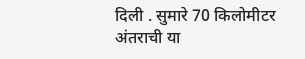दिली . सुमारे 70 किलोमीटर अंतराची या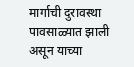मार्गाची दुरावस्था पावसाळ्यात झाली असून याच्या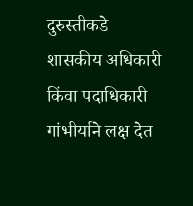दुरुस्तीकडे शासकीय अधिकारी किंवा पदाधिकारी गांभीर्याने लक्ष देत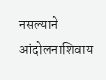नसल्याने आंदोलनाशिवाय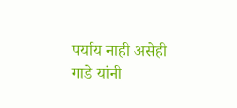पर्याय नाही असेही गाडे यांनी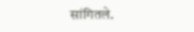सांगितले.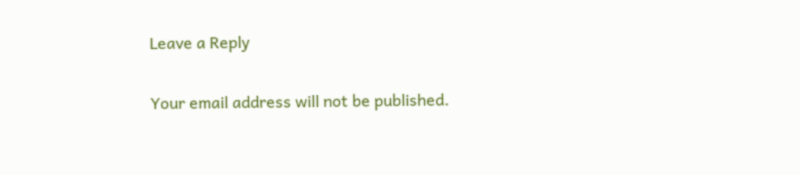Leave a Reply

Your email address will not be published.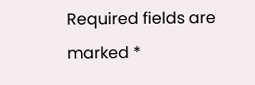Required fields are marked *